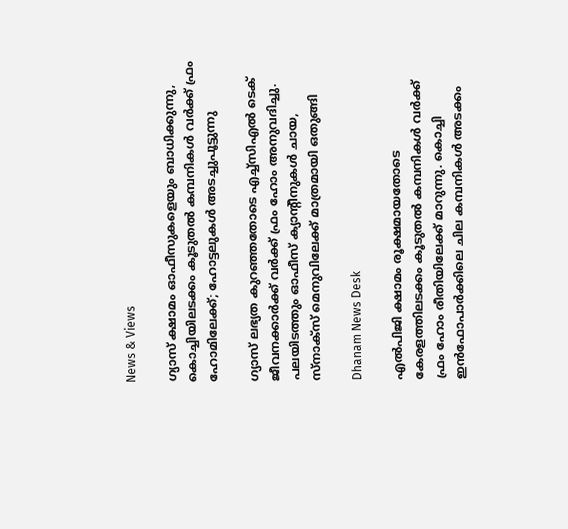News & Views

ഗ്യാസ് ക്ഷാമം ഓഫീസുകളെയും ബാധിക്കുന്നു, കൊച്ചിയിലടക്കം കൂടുതല്‍ കമ്പനികള്‍ വര്‍ക്ക് ഫ്രം ഹോമിലേക്ക്; ഹോട്ടലുകള്‍ അടച്ചുപൂട്ടുന്നു

ഗ്യാസ് ലഭ്യത കുറഞ്ഞതോടെ എച്ച്‌സിഎല്‍ ടെക് ജീവനക്കാര്‍ക്ക് വര്‍ക്ക് ഫ്രം ഹോം അനുവദിച്ചു. പലയിടത്തും ഓഫീസ് ക്യാന്റീനുകള്‍ ചായ, സ്‌നാക്‌സ് മെനുവിലേക്ക് മാത്രമായി ഒതുങ്ങി

Dhanam News Desk

എല്‍പിജി ക്ഷാമം രൂക്ഷമായതോടെ കേരളത്തിലടക്കം കൂടുതല്‍ കമ്പനികള്‍ വര്‍ക്ക് ഫ്രം ഹോം രീതിയിലേക്ക് മാറുന്നു. കൊച്ചി ഇന്‍ഫോപാര്‍ക്കിലെ ചില കമ്പനികള്‍ അടക്കം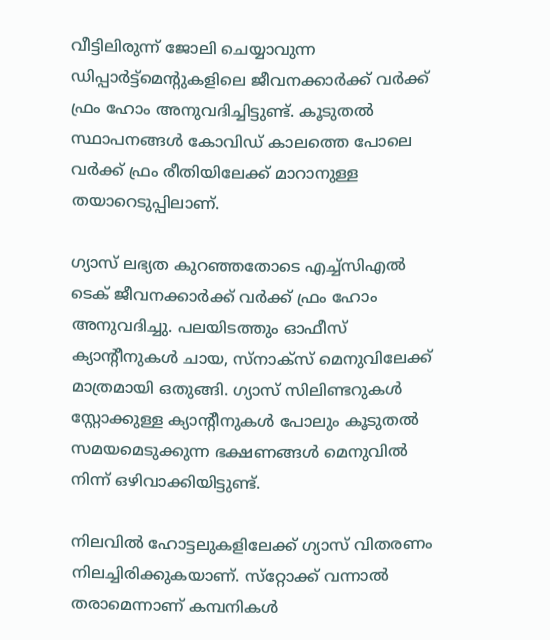വീട്ടിലിരുന്ന് ജോലി ചെയ്യാവുന്ന ഡിപ്പാര്‍ട്ട്‌മെന്റുകളിലെ ജീവനക്കാര്‍ക്ക് വര്‍ക്ക് ഫ്രം ഹോം അനുവദിച്ചിട്ടുണ്ട്. കൂടുതല്‍ സ്ഥാപനങ്ങള്‍ കോവിഡ് കാലത്തെ പോലെ വര്‍ക്ക് ഫ്രം രീതിയിലേക്ക് മാറാനുള്ള തയാറെടുപ്പിലാണ്.

ഗ്യാസ് ലഭ്യത കുറഞ്ഞതോടെ എച്ച്‌സിഎല്‍ ടെക് ജീവനക്കാര്‍ക്ക് വര്‍ക്ക് ഫ്രം ഹോം അനുവദിച്ചു. പലയിടത്തും ഓഫീസ് ക്യാന്റീനുകള്‍ ചായ, സ്‌നാക്‌സ് മെനുവിലേക്ക് മാത്രമായി ഒതുങ്ങി. ഗ്യാസ് സിലിണ്ടറുകള്‍ സ്റ്റോക്കുള്ള ക്യാന്റീനുകള്‍ പോലും കൂടുതല്‍ സമയമെടുക്കുന്ന ഭക്ഷണങ്ങള്‍ മെനുവില്‍ നിന്ന് ഒഴിവാക്കിയിട്ടുണ്ട്.

നിലവില്‍ ഹോട്ടലുകളിലേക്ക് ഗ്യാസ് വിതരണം നിലച്ചിരിക്കുകയാണ്. സ്‌റ്റോക്ക് വന്നാല്‍ തരാമെന്നാണ് കമ്പനികള്‍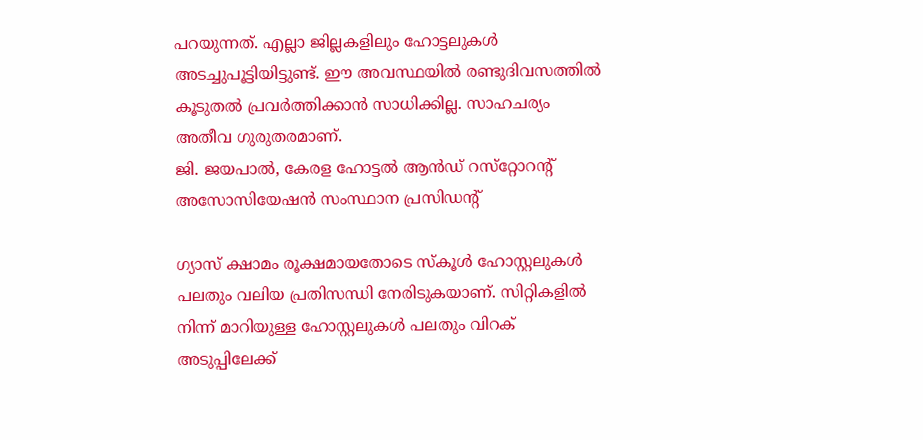പറയുന്നത്. എല്ലാ ജില്ലകളിലും ഹോട്ടലുകള്‍ അടച്ചുപൂട്ടിയിട്ടുണ്ട്. ഈ അവസ്ഥയില്‍ രണ്ടുദിവസത്തില്‍ കൂടുതല്‍ പ്രവര്‍ത്തിക്കാന്‍ സാധിക്കില്ല. സാഹചര്യം അതീവ ഗുരുതരമാണ്.
ജി. ജയപാല്‍, കേരള ഹോട്ടല്‍ ആന്‍ഡ് റസ്‌റ്റോറന്റ് അസോസിയേഷന്‍ സംസ്ഥാന പ്രസിഡന്റ്

ഗ്യാസ് ക്ഷാമം രൂക്ഷമായതോടെ സ്‌കൂള്‍ ഹോസ്റ്റലുകള്‍ പലതും വലിയ പ്രതിസന്ധി നേരിടുകയാണ്. സിറ്റികളില്‍ നിന്ന് മാറിയുള്ള ഹോസ്റ്റലുകള്‍ പലതും വിറക് അടുപ്പിലേക്ക്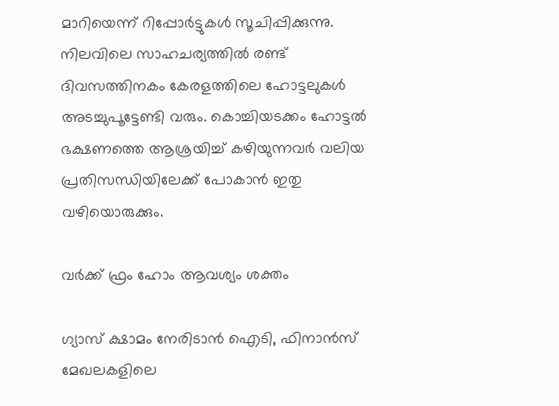മാറിയെന്ന് റിപ്പോര്‍ട്ടുകള്‍ സൂചിപ്പിക്കുന്നു. നിലവിലെ സാഹചര്യത്തില്‍ രണ്ട് ദിവസത്തിനകം കേരളത്തിലെ ഹോട്ടലുകള്‍ അടച്ചുപൂട്ടേണ്ടി വരും. കൊച്ചിയടക്കം ഹോട്ടല്‍ ഭക്ഷണത്തെ ആശ്രയിച്ച് കഴിയുന്നവര്‍ വലിയ പ്രതിസന്ധിയിലേക്ക് പോകാന്‍ ഇതു വഴിയൊരുക്കും.

വര്‍ക്ക് ഫ്രം ഹോം ആവശ്യം ശക്തം

ഗ്യാസ് ക്ഷാമം നേരിടാന്‍ ഐടി, ഫിനാന്‍സ് മേഖലകളിലെ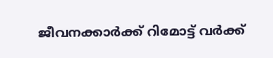ജീവനക്കാര്‍ക്ക് റിമോട്ട് വര്‍ക്ക്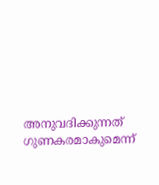അനുവദിക്കുന്നത് ഗുണകരമാകുമെന്ന്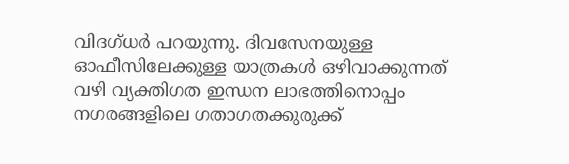വിദഗ്ധര്‍ പറയുന്നു. ദിവസേനയുള്ള ഓഫീസിലേക്കുള്ള യാത്രകള്‍ ഒഴിവാക്കുന്നത് വഴി വ്യക്തിഗത ഇന്ധന ലാഭത്തിനൊപ്പം നഗരങ്ങളിലെ ഗതാഗതക്കുരുക്ക്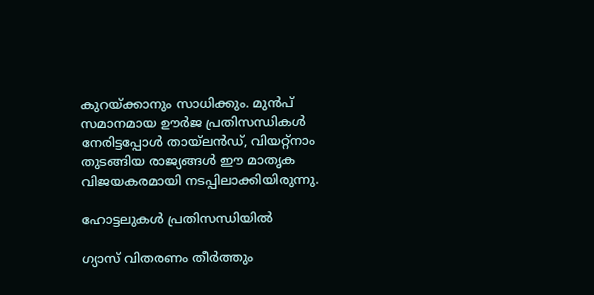കുറയ്ക്കാനും സാധിക്കും. മുന്‍പ് സമാനമായ ഊര്‍ജ പ്രതിസന്ധികള്‍ നേരിട്ടപ്പോള്‍ തായ്ലന്‍ഡ്, വിയറ്റ്‌നാം തുടങ്ങിയ രാജ്യങ്ങള്‍ ഈ മാതൃക വിജയകരമായി നടപ്പിലാക്കിയിരുന്നു.

ഹോട്ടലുകള്‍ പ്രതിസന്ധിയില്‍

ഗ്യാസ് വിതരണം തീര്‍ത്തും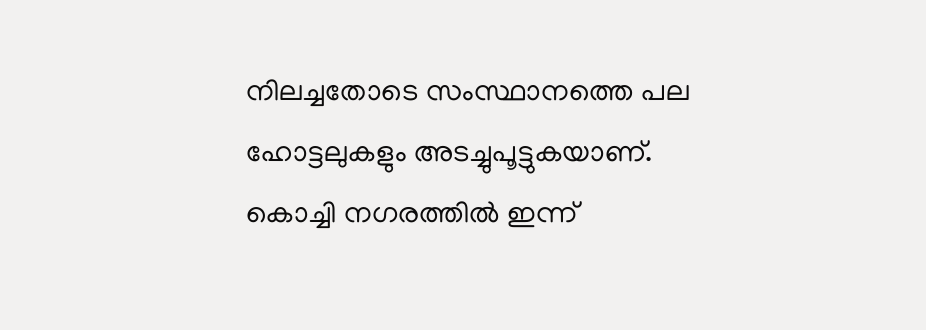നിലച്ചതോടെ സംസ്ഥാനത്തെ പല ഹോട്ടലുകളും അടച്ചുപൂട്ടുകയാണ്. കൊച്ചി നഗരത്തില്‍ ഇന്ന്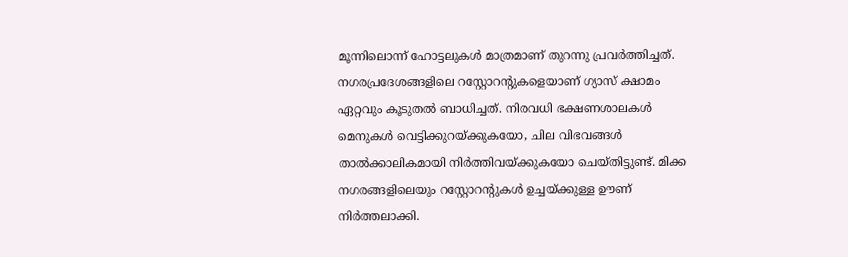മൂന്നിലൊന്ന് ഹോട്ടലുകള്‍ മാത്രമാണ് തുറന്നു പ്രവര്‍ത്തിച്ചത്. നഗരപ്രദേശങ്ങളിലെ റസ്റ്റോറന്റുകളെയാണ് ഗ്യാസ് ക്ഷാമം ഏറ്റവും കൂടുതല്‍ ബാധിച്ചത്. നിരവധി ഭക്ഷണശാലകള്‍ മെനുകള്‍ വെട്ടിക്കുറയ്ക്കുകയോ, ചില വിഭവങ്ങള്‍ താല്‍ക്കാലികമായി നിര്‍ത്തിവയ്ക്കുകയോ ചെയ്തിട്ടുണ്ട്. മിക്ക നഗരങ്ങളിലെയും റസ്റ്റോറന്റുകള്‍ ഉച്ചയ്ക്കുള്ള ഊണ് നിര്‍ത്തലാക്കി.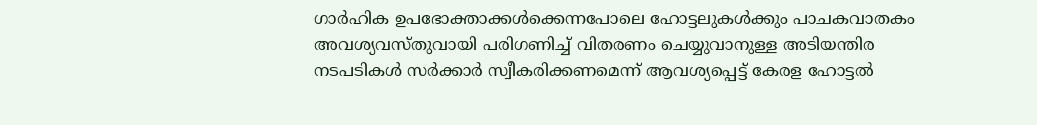ഗാര്‍ഹിക ഉപഭോക്താക്കള്‍ക്കെന്നപോലെ ഹോട്ടലുകള്‍ക്കും പാചകവാതകം അവശ്യവസ്തുവായി പരിഗണിച്ച് വിതരണം ചെയ്യുവാനുള്ള അടിയന്തിര നടപടികള്‍ സര്‍ക്കാര്‍ സ്വീകരിക്കണമെന്ന് ആവശ്യപ്പെട്ട് കേരള ഹോട്ടല്‍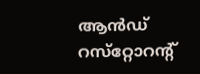ആന്‍ഡ് റസ്‌റ്റോറന്റ്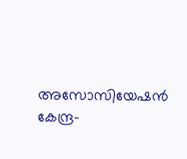അസോസിയേഷന്‍ കേന്ദ്ര-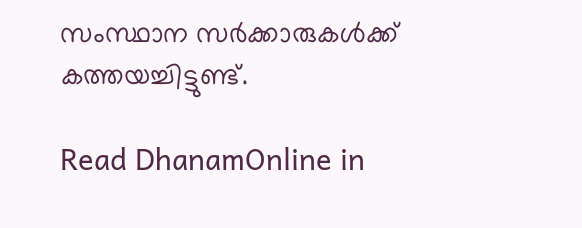സംസ്ഥാന സര്‍ക്കാരുകള്‍ക്ക് കത്തയച്ചിട്ടുണ്ട്.

Read DhanamOnline in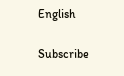English

Subscribe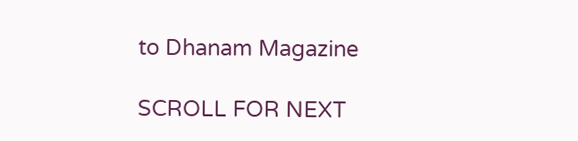to Dhanam Magazine

SCROLL FOR NEXT